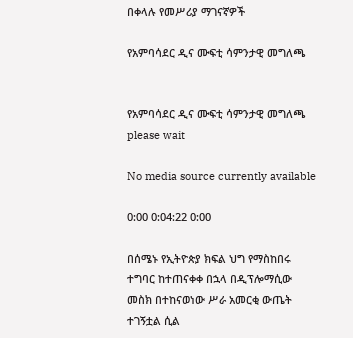በቀላሉ የመሥሪያ ማገናኛዎች

የአምባሳደር ዲና ሙፍቲ ሳምንታዊ መግለጫ


የአምባሳደር ዲና ሙፍቲ ሳምንታዊ መግለጫ
please wait

No media source currently available

0:00 0:04:22 0:00

በሰሜኑ የኢትዮጵያ ክፍል ህግ የማስከበሩ ተግባር ከተጠናቀቀ በኋላ በዲፕሎማሲው መስክ በተከናወነው ሥራ አመርቂ ውጤት ተገኝቷል ሲል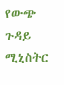የውጭ ጉዳይ ሚኒስትር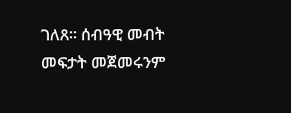ገለጸ። ሰብዓዊ መብት መፍታት መጀመሩንም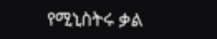የሚኒስትሩ ቃል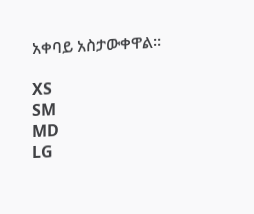አቀባይ አስታውቀዋል።

XS
SM
MD
LG